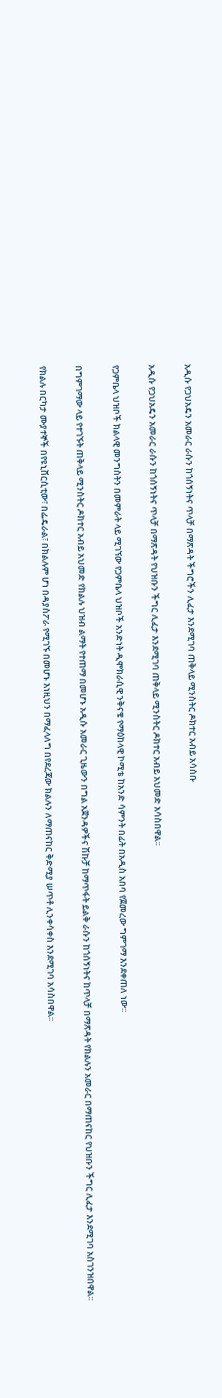አዲሱ የጋህአዴን አመራር ራሱን ከጎሰኝነትና ጥላቻ በማጽዳት ችግሮችን ሊፈታ እንደሚገባ ጠቅላይ ሚንስትር ዶክተር አብይ አሳሰቡ

አዲሱ የጋህአዴን አመራር ራሱን ከጎሰኝነትና ጥላቻ በማጽዳት የህዝቡን ችግር ሊፈታ እንደሚገባ ጠቅላይ ሚንስትር ዶክተር አብይ አህመድ አሳስበዋል፡፡

የጋምቤላ ህዝቦች ክልላዊ መንግስትን በመምራት ላይ ሚገኘው የጋምቤላ ህዝቦች አንድነት ዲሞክራሲዊ ንቅናቄ የማዕከላዊ ኮሚቴ ከአንድ ሳምንት በፊት በአዲስ አበባ የጀመረው ግምገማ እንደቀጠለ ነው፡፡

በግምገማው ላይ የተገኙት ጠቅላይ ሚንስትር ዶክተር አብይ አህመድ የክልሉ ህዝብ ልማት የተጠማ በመሆኑ አዲሱ አመራር ጊዜውን በግል አጀንዳዎችና ሽኩቻ ከማጥፋት ይልቅ ራሱን ከጎሰኝነትና ከጥላቻ በማጽዳት የክልሉን አመራር በማጠናከር የህዝቡን ችግር ሊፈታ እንደሚገባ አስገንዝበዋል፡፡

የክልሉ በርካታ ሙያተኞች በየዩኒቨርሲቲው፣ በፌዴራል፣ በክልሉም ሆነ በዳያስፖራ የሚገኙ በመሆኑ እነዚህን በማፈላለግ በየደረጃው ክልሉን ለማጠናከር ቅድሚያ ሠጥቶ ሊንቀሳቀስ እንደሚገባ አሳስበዋል፡፡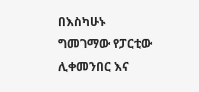በእስካሁኑ ግመገማው የፓርቲው ሊቀመንበር እና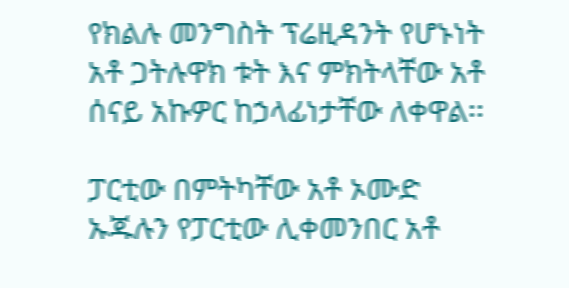የክልሉ መንግስት ፕሬዚዳንት የሆኑነት አቶ ጋትሉዋክ ቱት እና ምክትላቸው አቶ ሰናይ አኩዎር ከኃላፊነታቸው ለቀዋል፡፡

ፓርቲው በምትካቸው አቶ ኦሙድ ኡጁሉን የፓርቲው ሊቀመንበር አቶ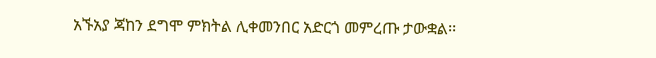አኙአያ ጃከን ደግሞ ምክትል ሊቀመንበር አድርጎ መምረጡ ታውቋል፡፡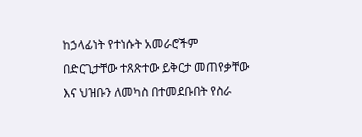ከኃላፊነት የተነሱት አመራሮችም በድርጊታቸው ተጸጽተው ይቅርታ መጠየቃቸው እና ህዝቡን ለመካስ በተመደቡበት የስራ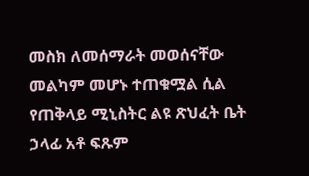መስክ ለመሰማራት መወሰናቸው መልካም መሆኑ ተጠቁሟል ሲል የጠቅላይ ሚኒስትር ልዩ ጽህፈት ቤት ኃላፊ አቶ ፍጹም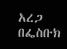አረጋ በፌስቡክ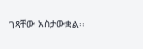ገጻቸው አስታውቋል፡፡